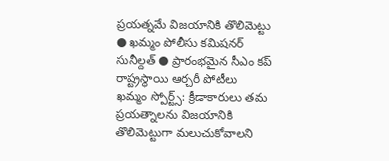ప్రయత్నమే విజయానికి తొలిమెట్టు
● ఖమ్మం పోలీసు కమిషనర్ సునీల్దత్ ● ప్రారంభమైన సీఎం కప్ రాష్ట్రస్థాయి ఆర్చరీ పోటీలు
ఖమ్మం స్పోర్ట్స్: క్రీడాకారులు తమ ప్రయత్నాలను విజయానికి తొలిమెట్టుగా మలుచుకోవాలని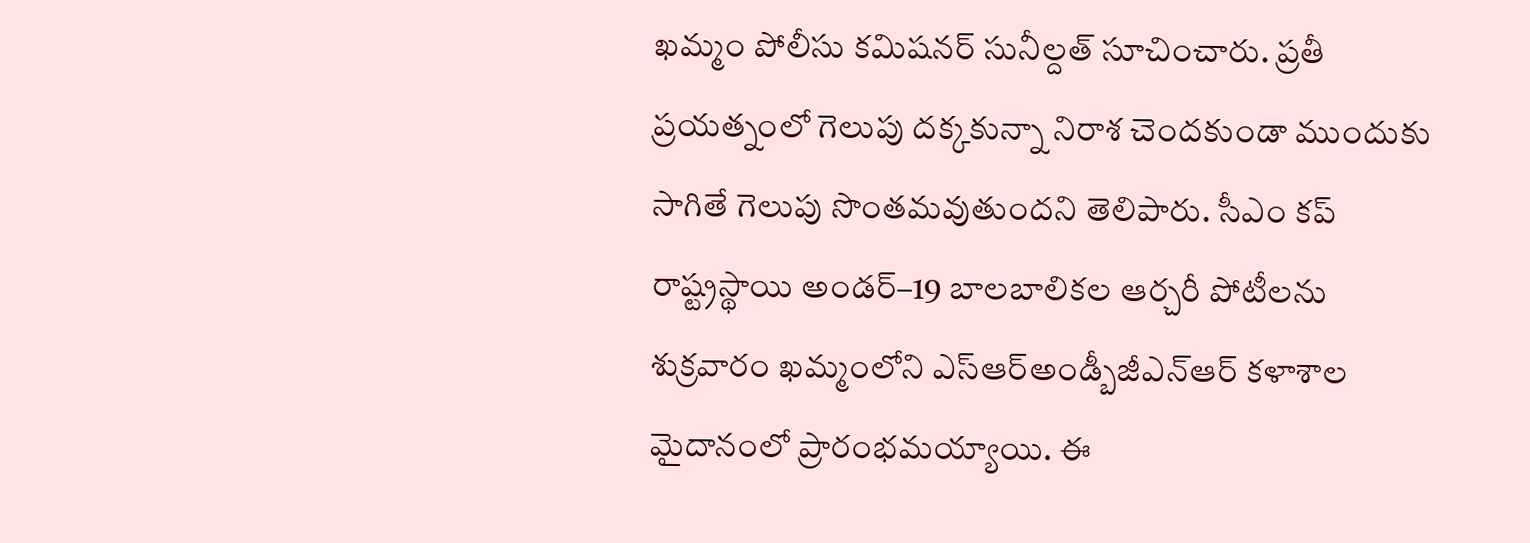ఖమ్మం పోలీసు కమిషనర్ సునీల్దత్ సూచించారు. ప్రతీ ప్రయత్నంలో గెలుపు దక్కకున్నా నిరాశ చెందకుండా ముందుకు సాగితే గెలుపు సొంతమవుతుందని తెలిపారు. సీఎం కప్ రాష్ట్రస్థాయి అండర్–19 బాలబాలికల ఆర్చరీ పోటీలను శుక్రవారం ఖమ్మంలోని ఎస్ఆర్అండ్బీజీఎన్ఆర్ కళాశాల మైదానంలో ప్రారంభమయ్యాయి. ఈ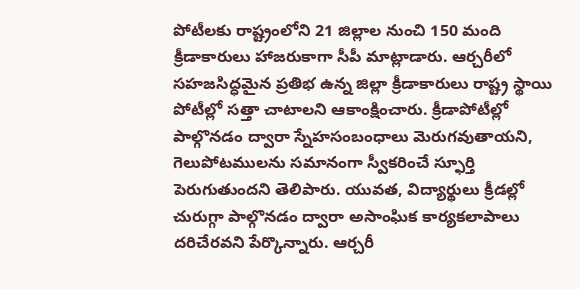పోటీలకు రాష్ట్రంలోని 21 జిల్లాల నుంచి 150 మంది క్రీడాకారులు హాజరుకాగా సీపీ మాట్లాడారు. ఆర్చరీలో సహజసిద్ధమైన ప్రతిభ ఉన్న జిల్లా క్రీడాకారులు రాష్ట్ర స్థాయి పోటీల్లో సత్తా చాటాలని ఆకాంక్షించారు. క్రీడాపోటీల్లో పాల్గొనడం ద్వారా స్నేహసంబంధాలు మెరుగవుతాయని, గెలుపోటములను సమానంగా స్వీకరించే స్ఫూర్తి పెరుగుతుందని తెలిపారు. యువత, విద్యార్థులు క్రీడల్లో చురుగ్గా పాల్గొనడం ద్వారా అసాంఘిక కార్యకలాపాలు దరిచేరవని పేర్కొన్నారు. ఆర్చరీ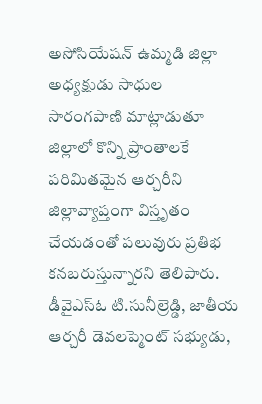అసోసియేషన్ ఉమ్మడి జిల్లా అధ్యక్షుడు సాధుల సారంగపాణి మాట్లాడుతూ జిల్లాలో కొన్ని ప్రాంతాలకే పరిమితమైన ఆర్చరీని జిల్లావ్యాప్తంగా విస్తృతం చేయడంతో పలువురు ప్రతిభ కనబరుస్తున్నారని తెలిపారు. డీవైఎస్ఓ టి.సునీల్రెడ్డి, జాతీయ ఆర్చరీ డెవలప్మెంట్ సభ్యుడు,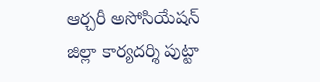ఆర్చరీ అసోసియేషన్ జిల్లా కార్యదర్శి పుట్టా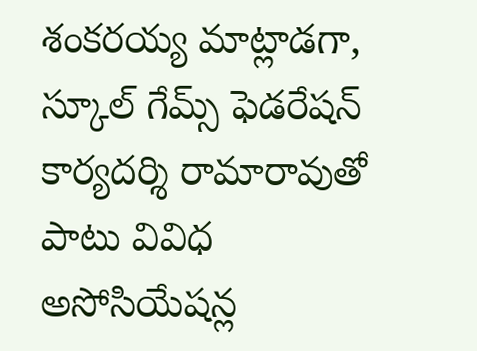శంకరయ్య మాట్లాడగా, స్కూల్ గేమ్స్ ఫెడరేషన్ కార్యదర్శి రామారావుతో పాటు వివిధ అసోసియేషన్ల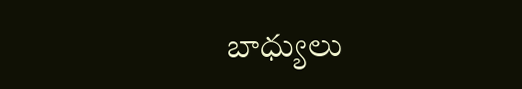బాధ్యులు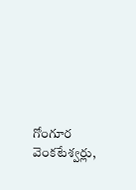గోంగూర వెంకటేశ్వర్లు,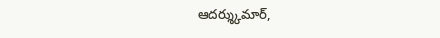ఆదర్శ్కుమార్,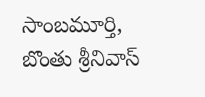సాంబమూర్తి, బొంతు శ్రీనివాస్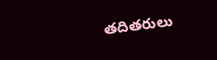తదితరులు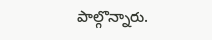పాల్గొన్నారు.